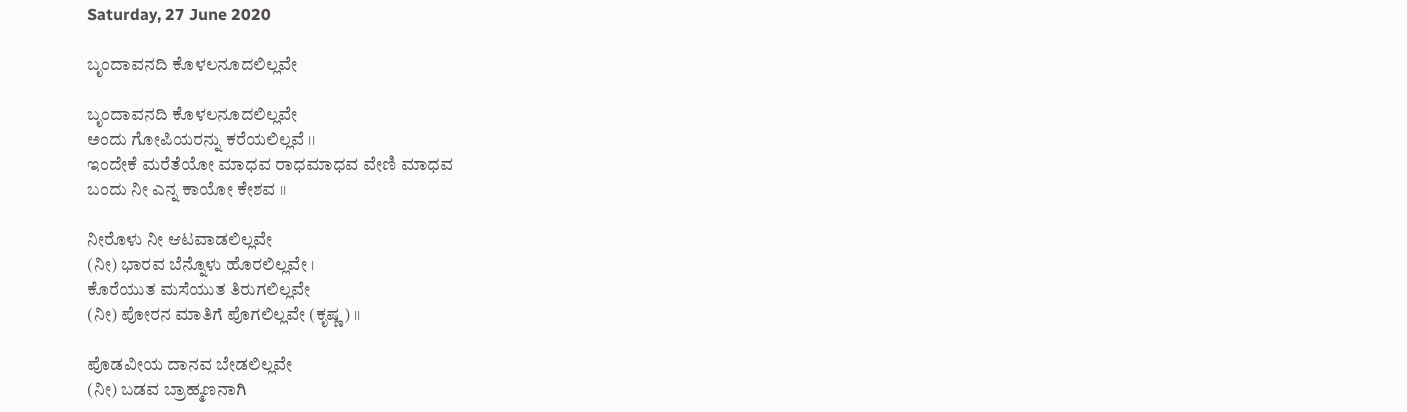Saturday, 27 June 2020

ಬೃಂದಾವನದಿ ಕೊಳಲನೂದಲಿಲ್ಲವೇ

ಬೃಂದಾವನದಿ ಕೊಳಲನೂದಲಿಲ್ಲವೇ
ಅಂದು ಗೋಪಿಯರನ್ನು ಕರೆಯಲಿಲ್ಲವೆ ।।
ಇಂದೇಕೆ ಮರೆತೆಯೋ ಮಾಧವ ರಾಧಮಾಧವ ವೇಣಿ ಮಾಧವ
ಬಂದು ನೀ ಎನ್ನ ಕಾಯೋ ಕೇಶವ ।।

ನೀರೊಳು ನೀ ಆಟವಾಡಲಿಲ್ಲವೇ
(ನೀ) ಭಾರವ ಬೆನ್ನೊಳು ಹೊರಲಿಲ್ಲವೇ ।
ಕೊರೆಯುತ ಮಸೆಯುತ ತಿರುಗಲಿಲ್ಲವೇ
(ನೀ) ಪೋರನ ಮಾತಿಗೆ ಪೊಗಲಿಲ್ಲವೇ (ಕೃಷ್ಣ) ।।

ಪೊಡವೀಯ ದಾನವ ಬೇಡಲಿಲ್ಲವೇ
(ನೀ) ಬಡವ ಬ್ರಾಹ್ಮಣನಾಗಿ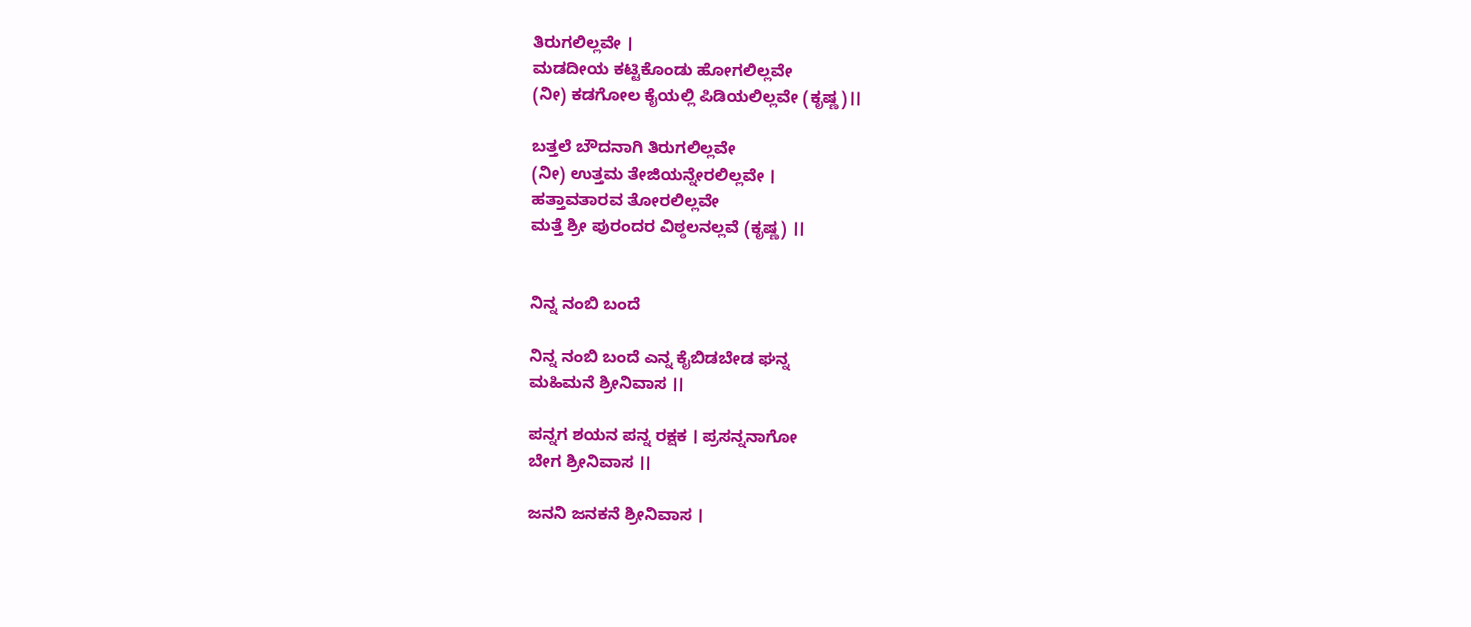ತಿರುಗಲಿಲ್ಲವೇ ।
ಮಡದೀಯ ಕಟ್ಟಿಕೊಂಡು ಹೋಗಲಿಲ್ಲವೇ
(ನೀ) ಕಡಗೋಲ ಕೈಯಲ್ಲಿ ಪಿಡಿಯಲಿಲ್ಲವೇ (ಕೃಷ್ಣ)।।

ಬತ್ತಲೆ ಬೌದನಾಗಿ ತಿರುಗಲಿಲ್ಲವೇ
(ನೀ) ಉತ್ತಮ ತೇಜಿಯನ್ನೇರಲಿಲ್ಲವೇ ।
ಹತ್ತಾವತಾರವ ತೋರಲಿಲ್ಲವೇ
ಮತ್ತೆ ಶ್ರೀ ಪುರಂದರ ವಿಠ್ಠಲನಲ್ಲವೆ (ಕೃಷ್ಣ) ।।


ನಿನ್ನ ನಂಬಿ ಬಂದೆ

ನಿನ್ನ ನಂಬಿ ಬಂದೆ ಎನ್ನ ಕೈಬಿಡಬೇಡ ಘನ್ನ
ಮಹಿಮನೆ ಶ್ರೀನಿವಾಸ ।।

ಪನ್ನಗ ಶಯನ ಪನ್ನ ರಕ್ಷಕ । ಪ್ರಸನ್ನನಾಗೋ
ಬೇಗ ಶ್ರೀನಿವಾಸ ।।

ಜನನಿ ಜನಕನೆ ಶ್ರೀನಿವಾಸ ।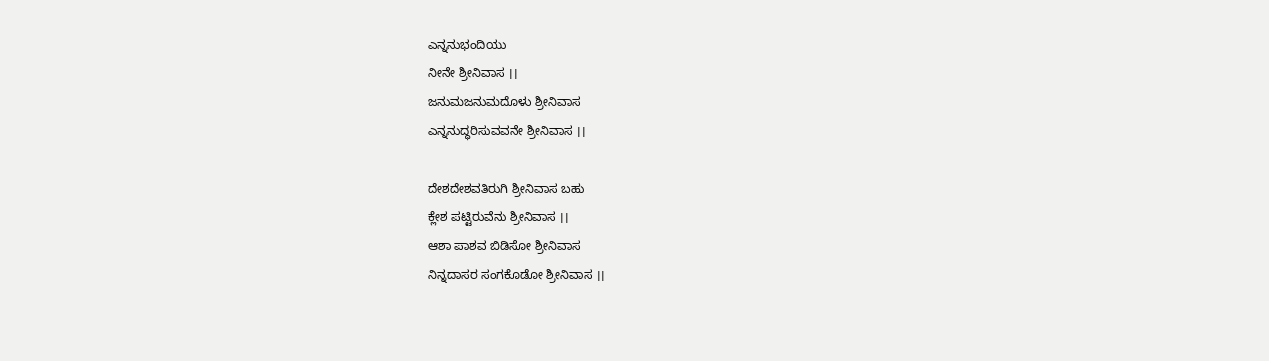ಎನ್ನನುಭಂದಿಯು
ನೀನೇ ಶ್ರೀನಿವಾಸ ।।
ಜನುಮಜನುಮದೊಳು ಶ್ರೀನಿವಾಸ
ಎನ್ನನುದ್ಧರಿಸುವವನೇ ಶ್ರೀನಿವಾಸ ।।

ದೇಶದೇಶವತಿರುಗಿ ಶ್ರೀನಿವಾಸ ಬಹು
ಕ್ಲೇಶ ಪಟ್ಟಿರುವೆನು ಶ್ರೀನಿವಾಸ ।।
ಆಶಾ ಪಾಶವ ಬಿಡಿಸೋ ಶ್ರೀನಿವಾಸ
ನಿನ್ನದಾಸರ ಸಂಗಕೊಡೋ ಶ್ರೀನಿವಾಸ ।।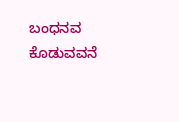ಬಂಧನವ ಕೊಡುವವನೆ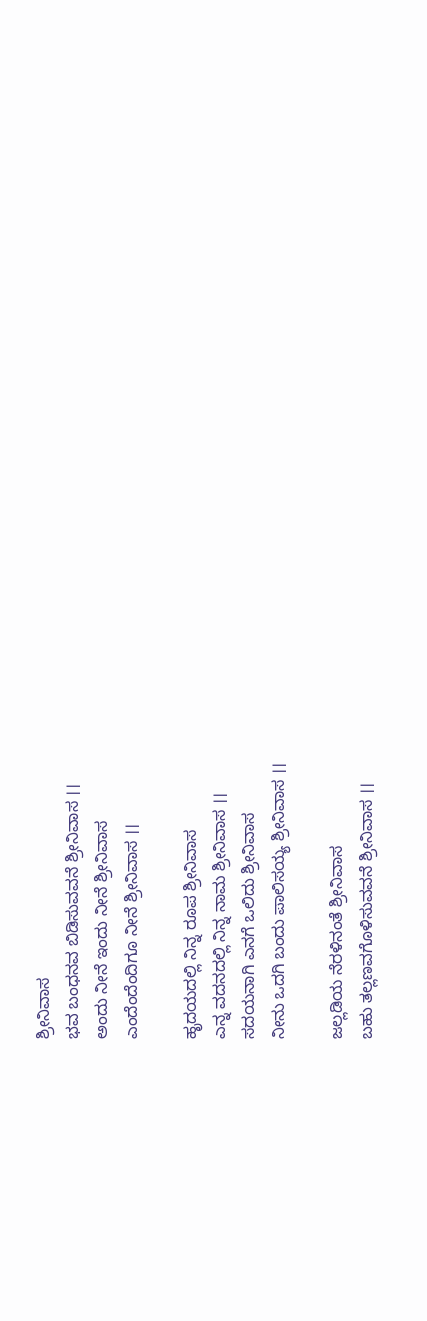ಶ್ರೀನಿವಾಸ
ಭವ ಬಂಧನವ ಬಿಡಿಸುವವನೆ ಶ್ರೀನಿವಾಸ ।।
ಅಂದು ನೀನೆ ಇಂದು ನೀನೆ ಶ್ರೀನಿವಾಸ
ಎಂದೆಂದೆಂದಿಗೂ ನೀನೆ ಶ್ರೀನಿವಾಸ ।।

ಹೃದಯದಲ್ಲಿ ನಿನ್ನ ರೂಪ ಶ್ರೀನಿವಾಸ
ಎನ್ನ ವದನದಲ್ಲಿ ನಿನ್ನ ನಾಮ ಶ್ರೀನಿವಾಸ ।।
ಸದಯನಾಗಿ ಎನಗೆ ಒಲಿದು ಶ್ರೀನಿವಾಸ
ನೀನು ಒದಗಿ ಬಂದು ಪಾಲಿಸಯ್ಯ ಶ್ರೀನಿವಾಸ ।।

ಜಲ್ಲಡಿಯ ನೆರಳಿನಂತೆ ಶ್ರೀನಿವಾಸ
ಬಹು ತಲ್ಲಣವಗೊಳಿಸುವವನೆ ಶ್ರೀನಿವಾಸ ।।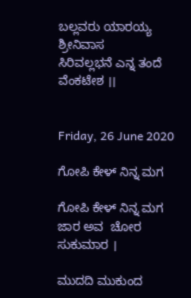ಬಲ್ಲವರು ಯಾರಯ್ಯ ಶ್ರೀನಿವಾಸ
ಸಿರಿವಲ್ಲಭನೆ ಎನ್ನ ತಂದೆ ವೆಂಕಟೇಶ ।।


Friday, 26 June 2020

ಗೋಪಿ ಕೇಳ್ ನಿನ್ನ ಮಗ

ಗೋಪಿ ಕೇಳ್ ನಿನ್ನ ಮಗ ಜಾರ ಅವ  ಚೋರ ಸುಕುಮಾರ ।

ಮುದದಿ ಮುಕುಂದ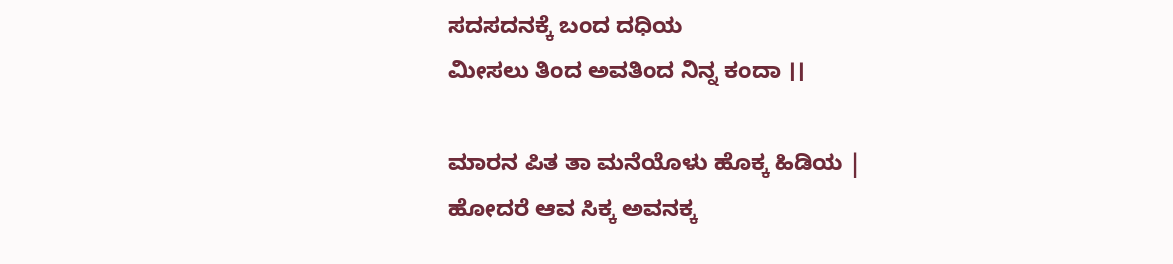ಸದಸದನಕ್ಕೆ ಬಂದ ದಧಿಯ
ಮೀಸಲು ತಿಂದ ಅವತಿಂದ ನಿನ್ನ ಕಂದಾ ।।

ಮಾರನ ಪಿತ ತಾ ಮನೆಯೊಳು ಹೊಕ್ಕ ಹಿಡಿಯ |
ಹೋದರೆ ಆವ ಸಿಕ್ಕ ಅವನಕ್ಕ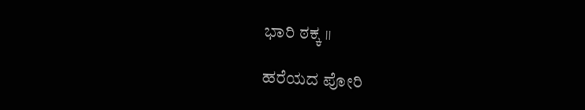ಭಾರಿ ಠಕ್ಕ ।।

ಹರೆಯದ ಪೋರಿ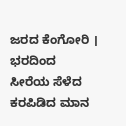ಜರದ ಕೆಂಗೋರಿ । ಭರದಿಂದ
ಸೀರೆಯ ಸೆಳೆದ ಕರಪಿಡಿದ ಮಾನ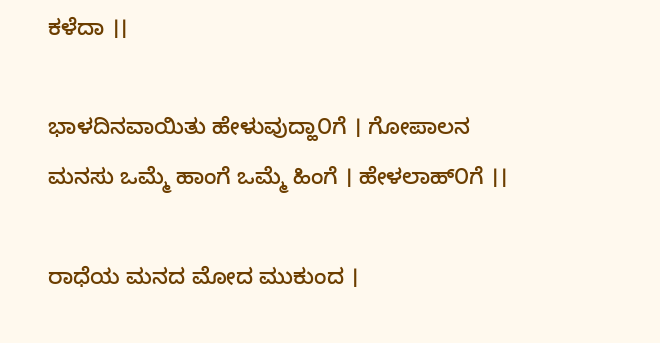ಕಳೆದಾ ।।

ಭಾಳದಿನವಾಯಿತು ಹೇಳುವುದ್ಹಾ೦ಗೆ । ಗೋಪಾಲನ
ಮನಸು ಒಮ್ಮೆ ಹಾಂಗೆ ಒಮ್ಮೆ ಹಿಂಗೆ । ಹೇಳಲಾಹ್೦ಗೆ ।।

ರಾಧೆಯ ಮನದ ಮೋದ ಮುಕುಂದ ।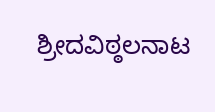ಶ್ರೀದವಿಠ್ಠಲನಾಟ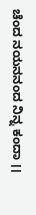ಚೆಂದ ನಯನನಂದ ನಿನ್ನ ಕಂದಾ ।।